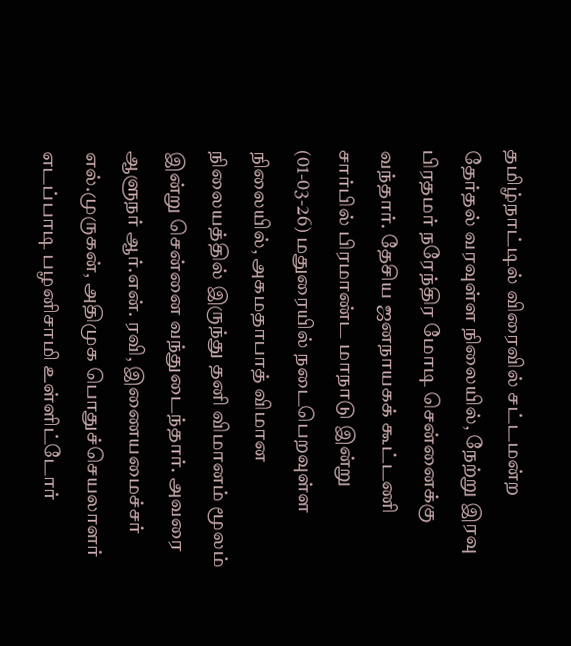தமிழ்நாட்டில் விரைவில் சட்டமன்ற தேர்தல் வரவுள்ள நிலையில், நேற்று இரவு பிரதமர் நரேந்திர மோடி சென்னைக்கு வந்தார். தேசிய ஜனநாயகக் கூட்டணி சார்பில் பிரமாண்ட மாநாடு இன்று (01-03-26) மதுரையில் நடைபெறவுள்ள நிலையில், அகமதாபாத் விமான நிலையத்தில் இருந்து தனி விமானம் மூலம் இன்று சென்னை வந்துடைந்தார். அவரை ஆளுநர் ஆர்.என். ரவி, இணையமைச்சர் எல்.முருகன், அதிமுக பொதுச்செயலாளர் எடப்பாடி பழனிசாமி உள்ளிட்டோர்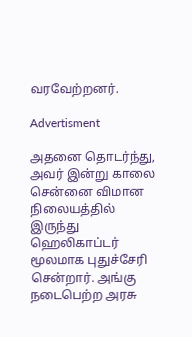வரவேற்றனர்.

Advertisment

அதனை தொடர்ந்து, அவர் இன்று காலை சென்னை விமான நிலையத்தில் இருந்து ஹெலிகாப்டர் மூலமாக புதுச்சேரி சென்றார். அங்கு நடைபெற்ற அரசு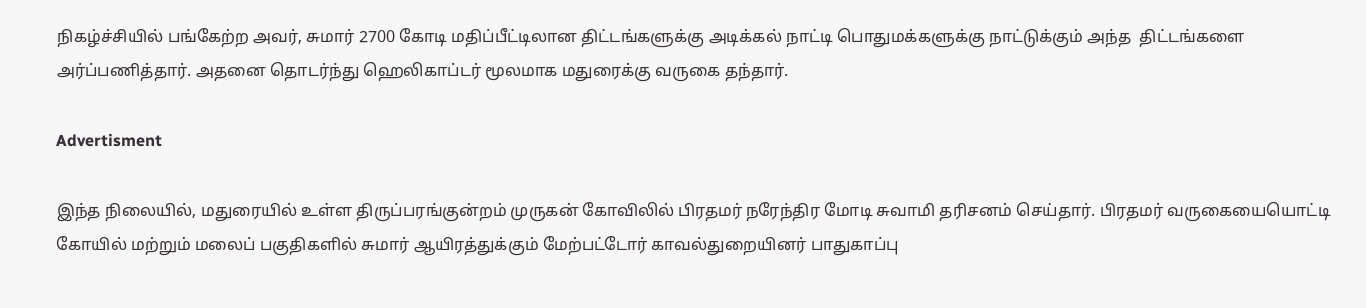நிகழ்ச்சியில் பங்கேற்ற அவர், சுமார் 2700 கோடி மதிப்பீட்டிலான திட்டங்களுக்கு அடிக்கல் நாட்டி பொதுமக்களுக்கு நாட்டுக்கும் அந்த  திட்டங்களை அர்ப்பணித்தார். அதனை தொடர்ந்து ஹெலிகாப்டர் மூலமாக மதுரைக்கு வருகை தந்தார்.

Advertisment

இந்த நிலையில், மதுரையில் உள்ள திருப்பரங்குன்றம் முருகன் கோவிலில் பிரதமர் நரேந்திர மோடி சுவாமி தரிசனம் செய்தார். பிரதமர் வருகையையொட்டி கோயில் மற்றும் மலைப் பகுதிகளில் சுமார் ஆயிரத்துக்கும் மேற்பட்டோர் காவல்துறையினர் பாதுகாப்பு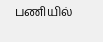பணியில்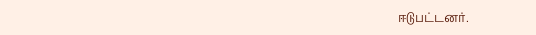ஈடுபட்டனர்.